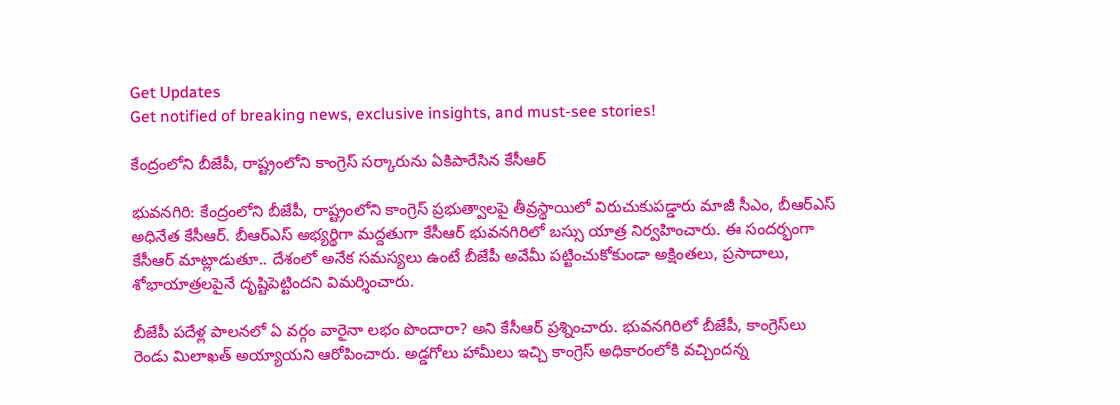Get Updates
Get notified of breaking news, exclusive insights, and must-see stories!

కేంద్రంలోని బీజేపీ, రాష్ట్రంలోని కాంగ్రెస్ సర్కారును ఏకిపారేసిన కేసీఆర్

భువనగిరి: కేంద్రంలోని బీజేపీ, రాష్ట్రంలోని కాంగ్రెస్ ప్రభుత్వాలపై తీవ్రస్థాయిలో విరుచుకుపడ్డారు మాజీ సీఎం, బీఆర్ఎస్ అధినేత కేసీఆర్. బీఆర్ఎస్ అభ్యర్థిగా మద్దతుగా కేసీఆర్ భువనగిరిలో బస్సు యాత్ర నిర్వహించారు. ఈ సందర్భంగా కేసీఆర్ మాట్లాడుతూ.. దేశంలో అనేక సమస్యలు ఉంటే బీజేపీ అవేమీ పట్టించుకోకుండా అక్షింతలు, ప్రసాదాలు, శోభాయాత్రలపైనే దృష్టిపెట్టిందని విమర్శించారు.

బీజేపీ పదేళ్ల పాలనలో ఏ వర్గం వారైనా లభం పొందారా? అని కేసీఆర్ ప్రశ్నించారు. భువనగిరిలో బీజేపీ, కాంగ్రెస్‌లు రెండు మిలాఖత్ అయ్యాయని ఆరోపించారు. అడ్డగోలు హామీలు ఇచ్చి కాంగ్రెస్ అధికారంలోకి వచ్చిందన్న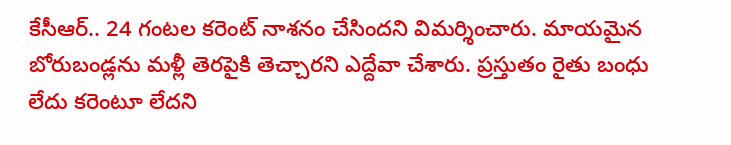కేసీఆర్.. 24 గంటల కరెంట్ నాశనం చేసిందని విమర్శించారు. మాయమైన బోరుబండ్లను మళ్లీ తెరపైకి తెచ్చారని ఎద్దేవా చేశారు. ప్రస్తుతం రైతు బంధు లేదు కరెంటూ లేదని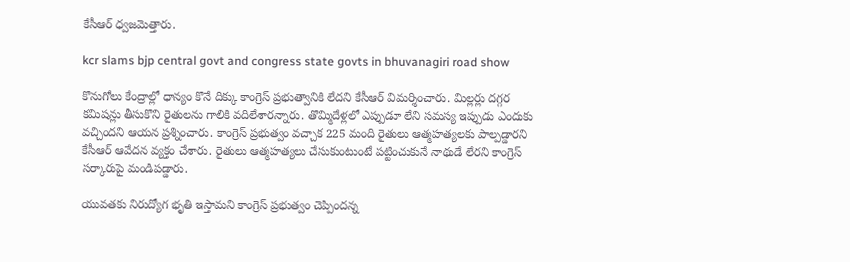కేసీఆర్ ధ్వజమెత్తారు.

kcr slams bjp central govt and congress state govts in bhuvanagiri road show

కొనుగోలు కేంద్రాల్లో ధాన్యం కొనే దిక్కు కాంగ్రెస్ ప్రభుత్వానికి లేదని కేసీఆర్ విమర్శించారు. మిల్లర్లు దగ్గర కమిషన్లు తీసుకొని రైతులను గాలికి వదిలేశారన్నారు. తొమ్మిదేళ్లలో ఎప్పుడూ లేని సమస్య ఇప్పుడు ఎందుకు వచ్చిందని ఆయన ప్రశ్నించారు. కాంగ్రెస్ ప్రభుత్వం వచ్చాక 225 మంది రైతులు ఆత్మహత్యలకు పాల్పడ్డారని కేసీఆర్ ఆవేదన వ్యక్తం చేశారు. రైతులు ఆత్మహత్యలు చేసుకుంటుంటే పట్టించుకునే నాథుడే లేరని కాంగ్రెస్ సర్కారుపై మండిపడ్డారు.

యువతకు నిరుద్యోగ భృతి ఇస్తామని కాంగ్రెస్ ప్రభుత్వం చెప్పిందన్న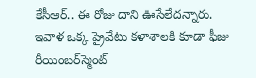కేసీఆర్.. ఈ రోజు దాని ఊసేలేదన్నారు. ఇవాళ ఒక్క ప్రైవేటు కళాశాలకి కూడా ఫీజు రీయింబర్‌స్మెంట్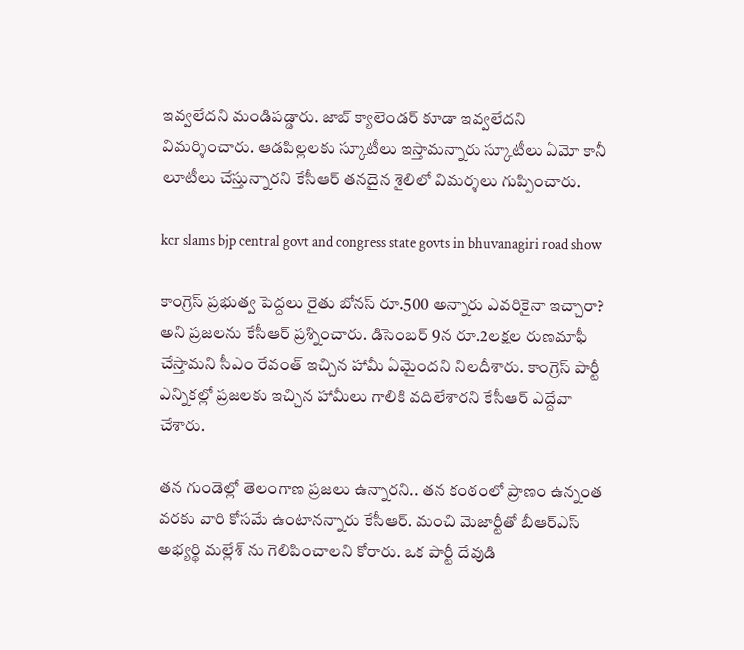ఇవ్వలేదని మండిపడ్డారు. జాబ్ క్యాలెండర్ కూడా ఇవ్వలేదని విమర్శించారు. ఆడపిల్లలకు స్కూటీలు ఇస్తామన్నారు స్కూటీలు ఏమో కానీ లూటీలు చేస్తున్నారని కేసీఆర్ తనదైన శైలిలో విమర్శలు గుప్పించారు.

kcr slams bjp central govt and congress state govts in bhuvanagiri road show

కాంగ్రెస్ ప్రభుత్వ పెద్దలు రైతు బోనస్ రూ.500 అన్నారు ఎవరికైనా ఇచ్చారా? అని ప్రజలను కేసీఆర్ ప్రశ్నించారు. డిసెంబర్ 9న రూ.2లక్షల రుణమాఫీ చేస్తామని సీఎం రేవంత్ ఇచ్చిన హామీ ఏమైందని నిలదీశారు. కాంగ్రెస్ పార్టీ ఎన్నికల్లో ప్రజలకు ఇచ్చిన హామీలు గాలికి వదిలేశారని కేసీఆర్ ఎద్దేవా చేశారు.

తన గుండెల్లో తెలంగాణ ప్రజలు ఉన్నారని.. తన కంఠంలో ప్రాణం ఉన్నంత వరకు వారి కోసమే ఉంటానన్నారు కేసీఆర్. మంచి మెజార్టీతో బీఆర్ఎస్ అభ్యర్థి మల్లేశ్ ను గెలిపించాలని కోరారు. ఒక పార్టీ దేవుడి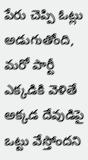పేరు చెప్పి ఓట్లు అడుగుతోంది, మరో పార్టీ ఎక్కడికి వెళితే అక్కడ దేవుడిపై ఒట్టు వేస్తోందని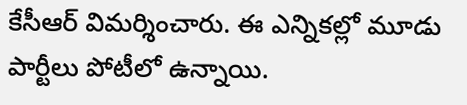కేసీఆర్ విమర్శించారు. ఈ ఎన్నికల్లో మూడు పార్టీలు పోటీలో ఉన్నాయి.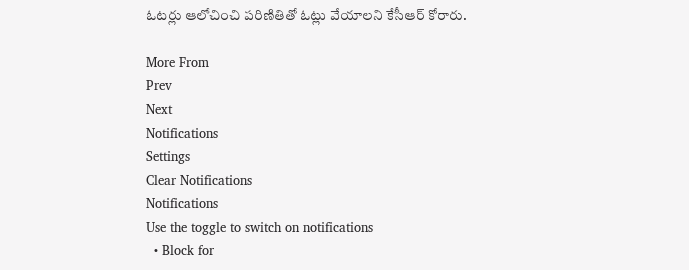ఓటర్లు ఆలోచించి పరిణితితో ఓట్లు వేయాలని కేసీఆర్ కోరారు.

More From
Prev
Next
Notifications
Settings
Clear Notifications
Notifications
Use the toggle to switch on notifications
  • Block for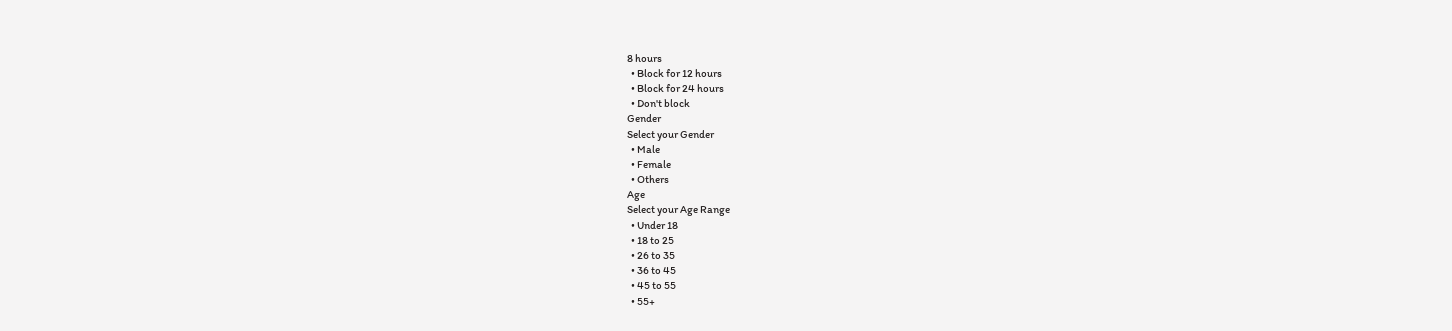8 hours
  • Block for 12 hours
  • Block for 24 hours
  • Don't block
Gender
Select your Gender
  • Male
  • Female
  • Others
Age
Select your Age Range
  • Under 18
  • 18 to 25
  • 26 to 35
  • 36 to 45
  • 45 to 55
  • 55+